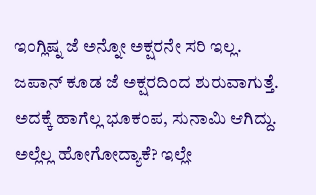ಇಂಗ್ಲಿಷ್ನ ಜೆ ಅನ್ನೋ ಅಕ್ಷರನೇ ಸರಿ ಇಲ್ಲ. ಜಪಾನ್ ಕೂಡ ಜೆ ಅಕ್ಷರದಿಂದ ಶುರುವಾಗುತ್ತೆ. ಅದಕ್ಕೆ ಹಾಗೆಲ್ಲ ಭೂಕಂಪ, ಸುನಾಮಿ ಆಗಿದ್ದು. ಅಲ್ಲೆಲ್ಲ ಹೋಗೋದ್ಯಾಕೆ? ಇಲ್ಲೇ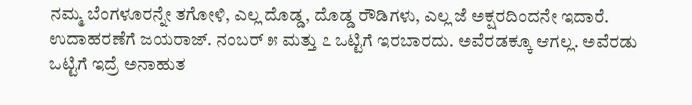ನಮ್ಮ ಬೆಂಗಳೂರನ್ನೇ ತಗೋಳಿ, ಎಲ್ಲ ದೊಡ್ಡ, ದೊಡ್ಡ ರೌಡಿಗಳು, ಎಲ್ಲ ಜೆ ಅಕ್ಷರದಿಂದನೇ ಇದಾರೆ. ಉದಾಹರಣೆಗೆ ಜಯರಾಜ್. ನಂಬರ್ ೫ ಮತ್ತು ೭ ಒಟ್ಟಿಗೆ ಇರಬಾರದು. ಅವೆರಡಕ್ಕೂ ಆಗಲ್ಲ. ಅವೆರಡು ಒಟ್ಟಿಗೆ ಇದ್ರೆ ಅನಾಹುತ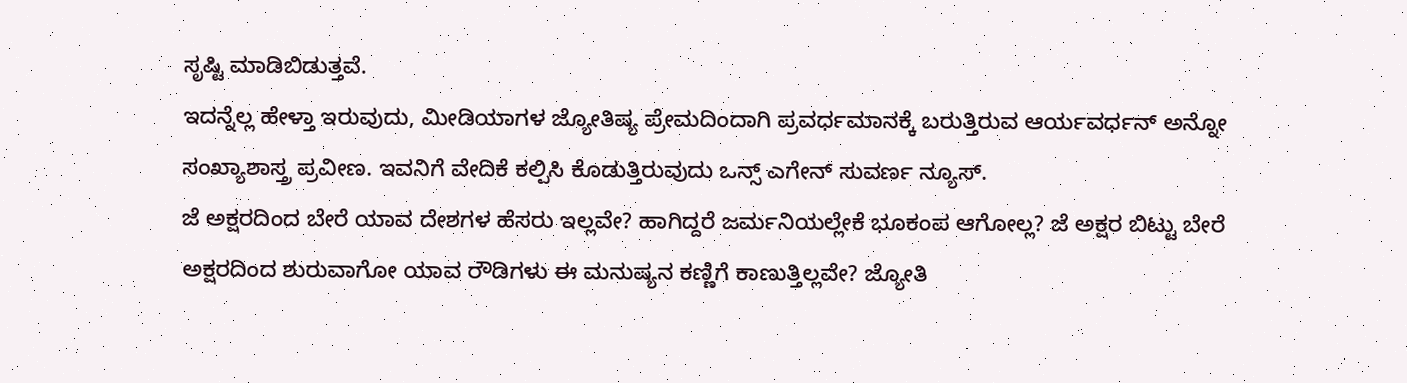ಸೃಷ್ಟಿ ಮಾಡಿಬಿಡುತ್ತವೆ.
ಇದನ್ನೆಲ್ಲ ಹೇಳ್ತಾ ಇರುವುದು, ಮೀಡಿಯಾಗಳ ಜ್ಯೋತಿಷ್ಯ ಪ್ರೇಮದಿಂದಾಗಿ ಪ್ರವರ್ಧಮಾನಕ್ಕೆ ಬರುತ್ತಿರುವ ಆರ್ಯವರ್ಧನ್ ಅನ್ನೋ ಸಂಖ್ಯಾಶಾಸ್ತ್ರ ಪ್ರವೀಣ. ಇವನಿಗೆ ವೇದಿಕೆ ಕಲ್ಪಿಸಿ ಕೊಡುತ್ತಿರುವುದು ಒನ್ಸ್ ಎಗೇನ್ ಸುವರ್ಣ ನ್ಯೂಸ್.
ಜೆ ಅಕ್ಷರದಿಂದ ಬೇರೆ ಯಾವ ದೇಶಗಳ ಹೆಸರು ಇಲ್ಲವೇ? ಹಾಗಿದ್ದರೆ ಜರ್ಮನಿಯಲ್ಲೇಕೆ ಭೂಕಂಪ ಆಗೋಲ್ಲ? ಜೆ ಅಕ್ಷರ ಬಿಟ್ಟು ಬೇರೆ ಅಕ್ಷರದಿಂದ ಶುರುವಾಗೋ ಯಾವ ರೌಡಿಗಳು ಈ ಮನುಷ್ಯನ ಕಣ್ಣಿಗೆ ಕಾಣುತ್ತಿಲ್ಲವೇ? ಜ್ಯೋತಿ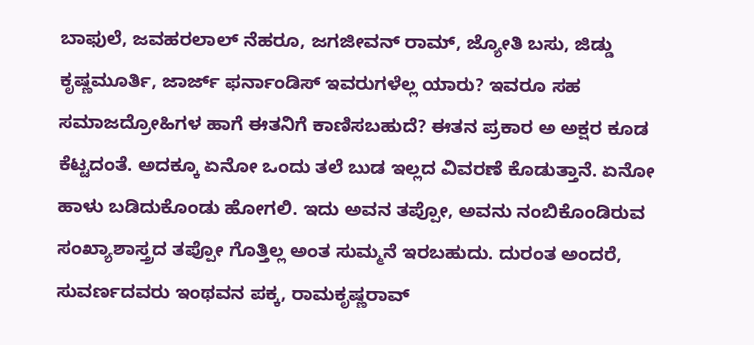ಬಾಫುಲೆ, ಜವಹರಲಾಲ್ ನೆಹರೂ, ಜಗಜೀವನ್ ರಾಮ್, ಜ್ಯೋತಿ ಬಸು, ಜಿಡ್ಡು ಕೃಷ್ಣಮೂರ್ತಿ, ಜಾರ್ಜ್ ಫರ್ನಾಂಡಿಸ್ ಇವರುಗಳೆಲ್ಲ ಯಾರು? ಇವರೂ ಸಹ ಸಮಾಜದ್ರೋಹಿಗಳ ಹಾಗೆ ಈತನಿಗೆ ಕಾಣಿಸಬಹುದೆ? ಈತನ ಪ್ರಕಾರ ಅ ಅಕ್ಷರ ಕೂಡ ಕೆಟ್ಟದಂತೆ. ಅದಕ್ಕೂ ಏನೋ ಒಂದು ತಲೆ ಬುಡ ಇಲ್ಲದ ವಿವರಣೆ ಕೊಡುತ್ತಾನೆ. ಏನೋ ಹಾಳು ಬಡಿದುಕೊಂಡು ಹೋಗಲಿ. ಇದು ಅವನ ತಪ್ಪೋ, ಅವನು ನಂಬಿಕೊಂಡಿರುವ ಸಂಖ್ಯಾಶಾಸ್ತ್ರದ ತಪ್ಪೋ ಗೊತ್ತಿಲ್ಲ ಅಂತ ಸುಮ್ಮನೆ ಇರಬಹುದು. ದುರಂತ ಅಂದರೆ, ಸುವರ್ಣದವರು ಇಂಥವನ ಪಕ್ಕ, ರಾಮಕೃಷ್ಣರಾವ್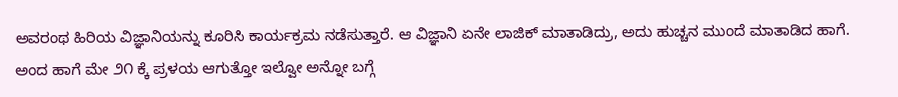ಅವರಂಥ ಹಿರಿಯ ವಿಜ್ಞಾನಿಯನ್ನು ಕೂರಿಸಿ ಕಾರ್ಯಕ್ರಮ ನಡೆಸುತ್ತಾರೆ. ಆ ವಿಜ್ಞಾನಿ ಏನೇ ಲಾಜಿಕ್ ಮಾತಾಡಿದ್ರು, ಅದು ಹುಚ್ಚನ ಮುಂದೆ ಮಾತಾಡಿದ ಹಾಗೆ.
ಅಂದ ಹಾಗೆ ಮೇ ೨೧ ಕ್ಕೆ ಪ್ರಳಯ ಆಗುತ್ತೋ ಇಲ್ವೋ ಅನ್ನೋ ಬಗ್ಗೆ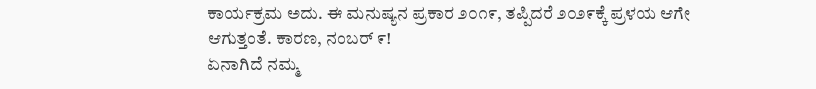ಕಾರ್ಯಕ್ರಮ ಅದು. ಈ ಮನುಷ್ಯನ ಪ್ರಕಾರ ೨೦೧೯, ತಪ್ಪಿದರೆ ೨೦೨೯ಕ್ಕೆ ಪ್ರಳಯ ಆಗೇ ಆಗುತ್ತಂತೆ. ಕಾರಣ, ನಂಬರ್ ೯!
ಏನಾಗಿದೆ ನಮ್ಮ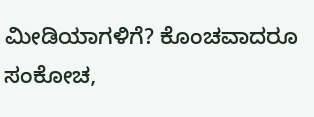ಮೀಡಿಯಾಗಳಿಗೆ? ಕೊಂಚವಾದರೂ ಸಂಕೋಚ,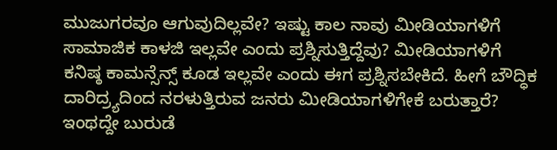ಮುಜುಗರವೂ ಆಗುವುದಿಲ್ಲವೇ? ಇಷ್ಟು ಕಾಲ ನಾವು ಮೀಡಿಯಾಗಳಿಗೆ ಸಾಮಾಜಿಕ ಕಾಳಜಿ ಇಲ್ಲವೇ ಎಂದು ಪ್ರಶ್ನಿಸುತ್ತಿದ್ದೆವು? ಮೀಡಿಯಾಗಳಿಗೆ ಕನಿಷ್ಠ ಕಾಮನ್ಸೆನ್ಸ್ ಕೂಡ ಇಲ್ಲವೇ ಎಂದು ಈಗ ಪ್ರಶ್ನಿಸಬೇಕಿದೆ. ಹೀಗೆ ಬೌದ್ಧಿಕ ದಾರಿದ್ರ್ಯದಿಂದ ನರಳುತ್ತಿರುವ ಜನರು ಮೀಡಿಯಾಗಳಿಗೇಕೆ ಬರುತ್ತಾರೆ? ಇಂಥದ್ದೇ ಬುರುಡೆ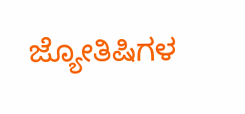ಜ್ಯೋತಿಷಿಗಳ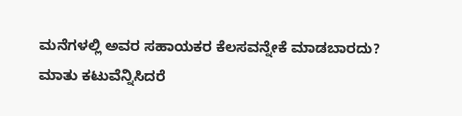ಮನೆಗಳಲ್ಲಿ ಅವರ ಸಹಾಯಕರ ಕೆಲಸವನ್ನೇಕೆ ಮಾಡಬಾರದು?
ಮಾತು ಕಟುವೆನ್ನಿಸಿದರೆ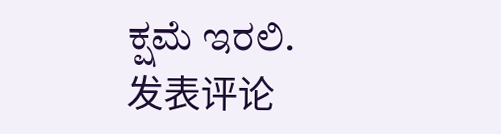ಕ್ಷಮೆ ಇರಲಿ.
发表评论